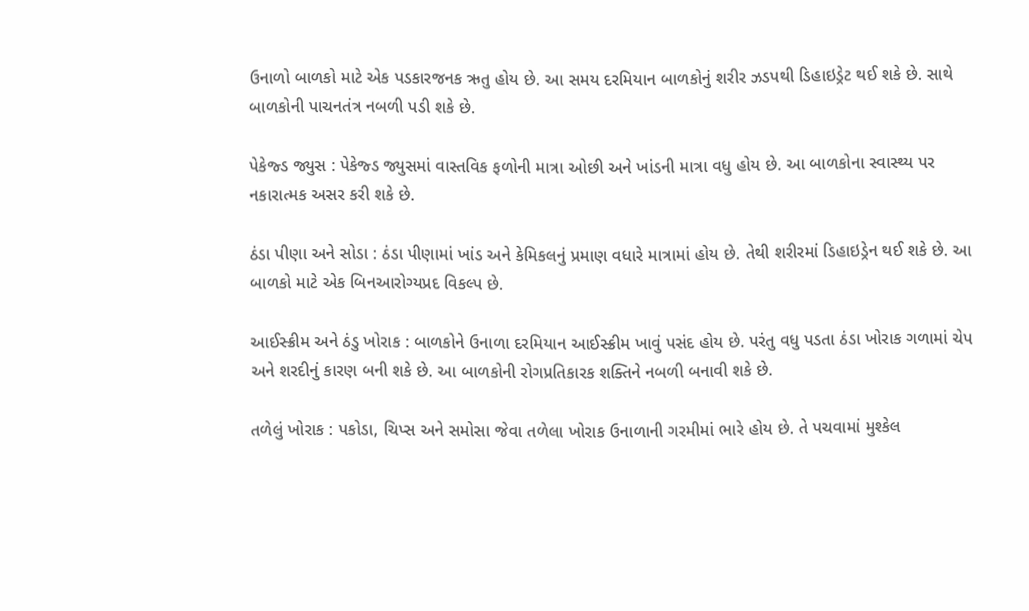ઉનાળો બાળકો માટે એક પડકારજનક ઋતુ હોય છે. આ સમય દરમિયાન બાળકોનું શરીર ઝડપથી ડિહાઇડ્રેટ થઈ શકે છે. સાથે બાળકોની પાચનતંત્ર નબળી પડી શકે છે.

પેકેજ્ડ જ્યુસ : પેકેજ્ડ જ્યુસમાં વાસ્તવિક ફળોની માત્રા ઓછી અને ખાંડની માત્રા વધુ હોય છે. આ બાળકોના સ્વાસ્થ્ય પર નકારાત્મક અસર કરી શકે છે.

ઠંડા પીણા અને સોડા : ઠંડા પીણામાં ખાંડ અને કેમિકલનું પ્રમાણ વધારે માત્રામાં હોય છે. તેથી શરીરમાં ડિહાઇડ્રેન થઈ શકે છે. આ બાળકો માટે એક બિનઆરોગ્યપ્રદ વિકલ્પ છે.

આઈસ્ક્રીમ અને ઠંડુ ખોરાક : બાળકોને ઉનાળા દરમિયાન આઈસ્ક્રીમ ખાવું પસંદ હોય છે. પરંતુ વધુ પડતા ઠંડા ખોરાક ગળામાં ચેપ અને શરદીનું કારણ બની શકે છે. આ બાળકોની રોગપ્રતિકારક શક્તિને નબળી બનાવી શકે છે.

તળેલું ખોરાક : પકોડા, ચિપ્સ અને સમોસા જેવા તળેલા ખોરાક ઉનાળાની ગરમીમાં ભારે હોય છે. તે પચવામાં મુશ્કેલ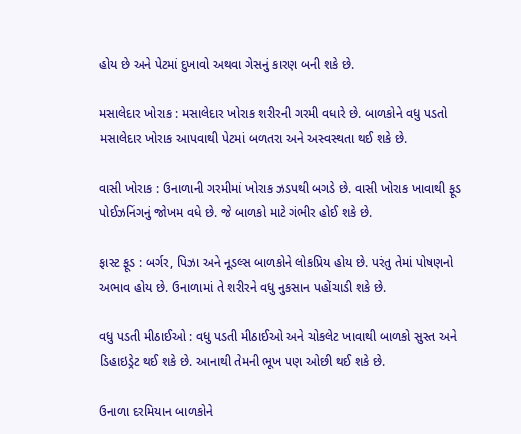હોય છે અને પેટમાં દુખાવો અથવા ગેસનું કારણ બની શકે છે.

મસાલેદાર ખોરાક : મસાલેદાર ખોરાક શરીરની ગરમી વધારે છે. બાળકોને વધુ પડતો મસાલેદાર ખોરાક આપવાથી પેટમાં બળતરા અને અસ્વસ્થતા થઈ શકે છે.

વાસી ખોરાક : ઉનાળાની ગરમીમાં ખોરાક ઝડપથી બગડે છે. વાસી ખોરાક ખાવાથી ફૂડ પોઈઝનિંગનું જોખમ વધે છે. જે બાળકો માટે ગંભીર હોઈ શકે છે.

ફાસ્ટ ફૂડ : બર્ગર, પિઝા અને નૂડલ્સ બાળકોને લોકપ્રિય હોય છે. પરંતુ તેમાં પોષણનો અભાવ હોય છે. ઉનાળામાં તે શરીરને વધુ નુકસાન પહોંચાડી શકે છે.

વધુ પડતી મીઠાઈઓ : વધુ પડતી મીઠાઈઓ અને ચોકલેટ ખાવાથી બાળકો સુસ્ત અને ડિહાઇડ્રેટ થઈ શકે છે. આનાથી તેમની ભૂખ પણ ઓછી થઈ શકે છે.

ઉનાળા દરમિયાન બાળકોને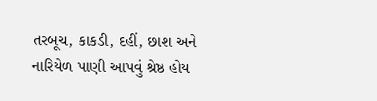તરબૂચ, કાકડી, દહીં, છાશ અને નારિયેળ પાણી આપવું શ્રેષ્ઠ હોય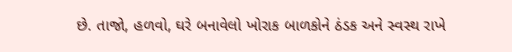છે. તાજો, હળવો, ઘરે બનાવેલો ખોરાક બાળકોને ઠંડક અને સ્વસ્થ રાખે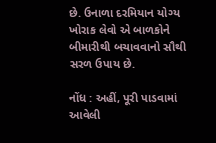છે. ઉનાળા દરમિયાન યોગ્ય ખોરાક લેવો એ બાળકોને બીમારીથી બચાવવાનો સૌથી સરળ ઉપાય છે.

નોંધ : અહીં, પૂરી પાડવામાં આવેલી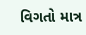વિગતો માત્ર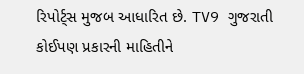રિપોર્ટ્સ મુજબ આધારિત છે. TV9 ગુજરાતી કોઈપણ પ્રકારની માહિતીને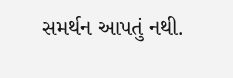સમર્થન આપતું નથી.